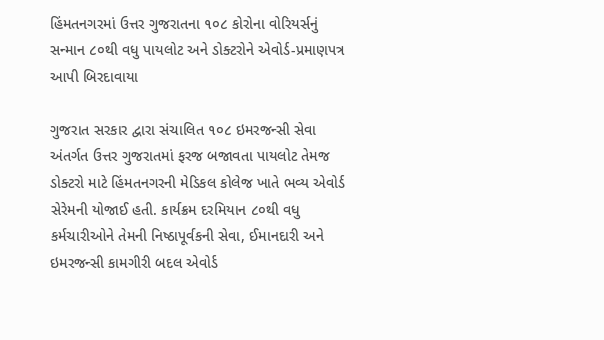હિંમતનગરમાં ઉત્તર ગુજરાતના ૧૦૮ કોરોના વોરિયર્સનું સન્માન ૮૦થી વધુ પાયલોટ અને ડોક્ટરોને એવોર્ડ-પ્રમાણપત્ર આપી બિરદાવાયા

ગુજરાત સરકાર દ્વારા સંચાલિત ૧૦૮ ઇમરજન્સી સેવા અંતર્ગત ઉત્તર ગુજરાતમાં ફરજ બજાવતા પાયલોટ તેમજ ડોક્ટરો માટે હિંમતનગરની મેડિકલ કોલેજ ખાતે ભવ્ય એવોર્ડ સેરેમની યોજાઈ હતી. કાર્યક્રમ દરમિયાન ૮૦થી વધુ કર્મચારીઓને તેમની નિષ્ઠાપૂર્વકની સેવા, ઈમાનદારી અને ઇમરજન્સી કામગીરી બદલ એવોર્ડ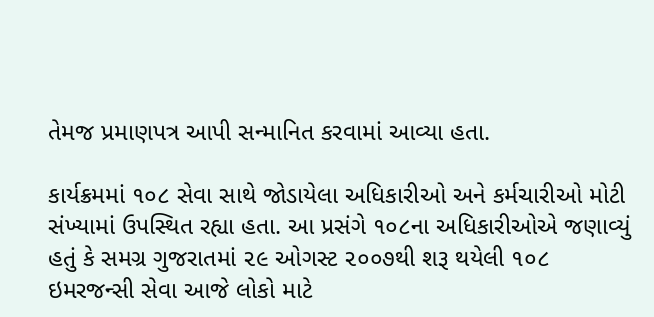તેમજ પ્રમાણપત્ર આપી સન્માનિત કરવામાં આવ્યા હતા.

કાર્યક્રમમાં ૧૦૮ સેવા સાથે જોડાયેલા અધિકારીઓ અને કર્મચારીઓ મોટી સંખ્યામાં ઉપસ્થિત રહ્યા હતા. આ પ્રસંગે ૧૦૮ના અધિકારીઓએ જણાવ્યું હતું કે સમગ્ર ગુજરાતમાં ૨૯ ઓગસ્ટ ૨૦૦૭થી શરૂ થયેલી ૧૦૮ ઇમરજન્સી સેવા આજે લોકો માટે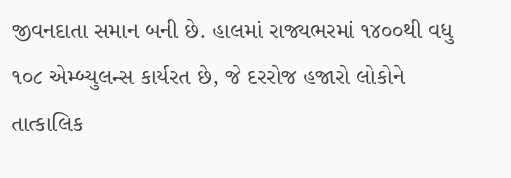જીવનદાતા સમાન બની છે. હાલમાં રાજ્યભરમાં ૧૪૦૦થી વધુ ૧૦૮ એમ્બ્યુલન્સ કાર્યરત છે, જે દરરોજ હજારો લોકોને તાત્કાલિક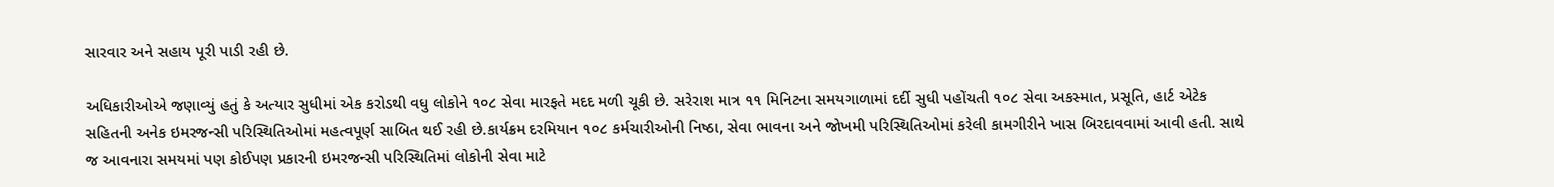સારવાર અને સહાય પૂરી પાડી રહી છે.

અધિકારીઓએ જણાવ્યું હતું કે અત્યાર સુધીમાં એક કરોડથી વધુ લોકોને ૧૦૮ સેવા મારફતે મદદ મળી ચૂકી છે. સરેરાશ માત્ર ૧૧ મિનિટના સમયગાળામાં દર્દી સુધી પહોંચતી ૧૦૮ સેવા અકસ્માત, પ્રસૂતિ, હાર્ટ એટેક સહિતની અનેક ઇમરજન્સી પરિસ્થિતિઓમાં મહત્વપૂર્ણ સાબિત થઈ રહી છે.કાર્યક્રમ દરમિયાન ૧૦૮ કર્મચારીઓની નિષ્ઠા, સેવા ભાવના અને જોખમી પરિસ્થિતિઓમાં કરેલી કામગીરીને ખાસ બિરદાવવામાં આવી હતી. સાથે જ આવનારા સમયમાં પણ કોઈપણ પ્રકારની ઇમરજન્સી પરિસ્થિતિમાં લોકોની સેવા માટે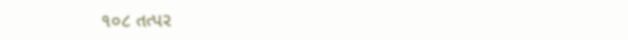૧૦૮ તત્પર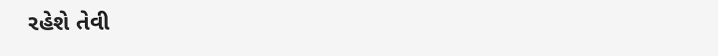રહેશે તેવી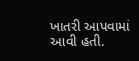ખાતરી આપવામાં આવી હતી.